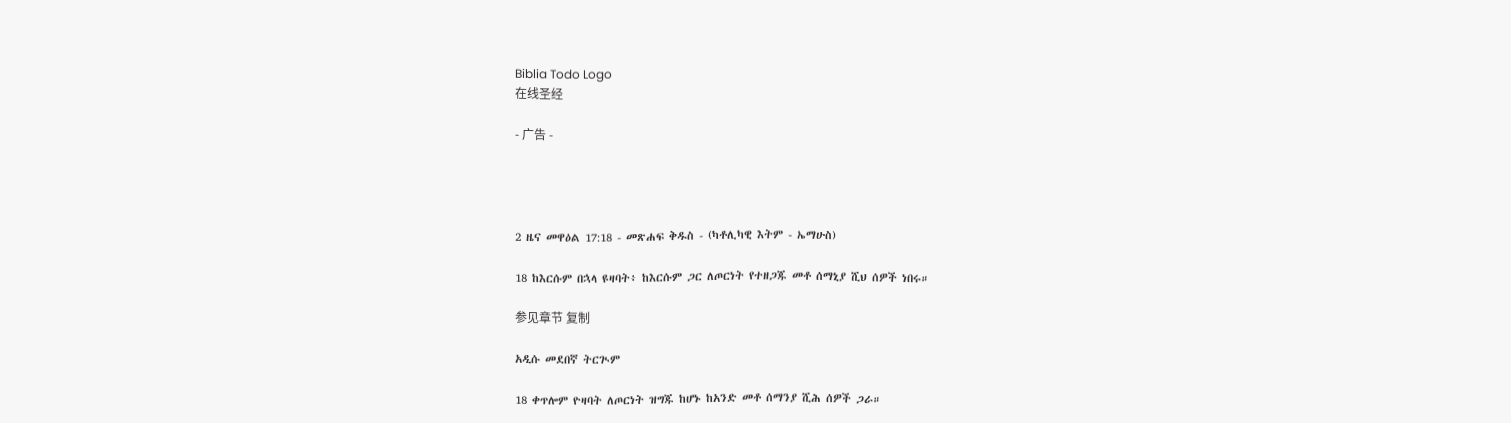Biblia Todo Logo
在线圣经

- 广告 -




2 ዜና መዋዕል 17:18 - መጽሐፍ ቅዱስ - (ካቶሊካዊ እትም - ኤማሁስ)

18 ከእርሱም በኋላ ዩዛባት፥ ከእርሱም ጋር ለጦርነት የተዘጋጁ መቶ ሰማኒያ ሺህ ሰዎች ነበሩ።

参见章节 复制

አዲሱ መደበኛ ትርጒም

18 ቀጥሎም ዮዛባት ለጦርነት ዝግጁ ከሆኑ ከአንድ መቶ ሰማንያ ሺሕ ሰዎች ጋራ።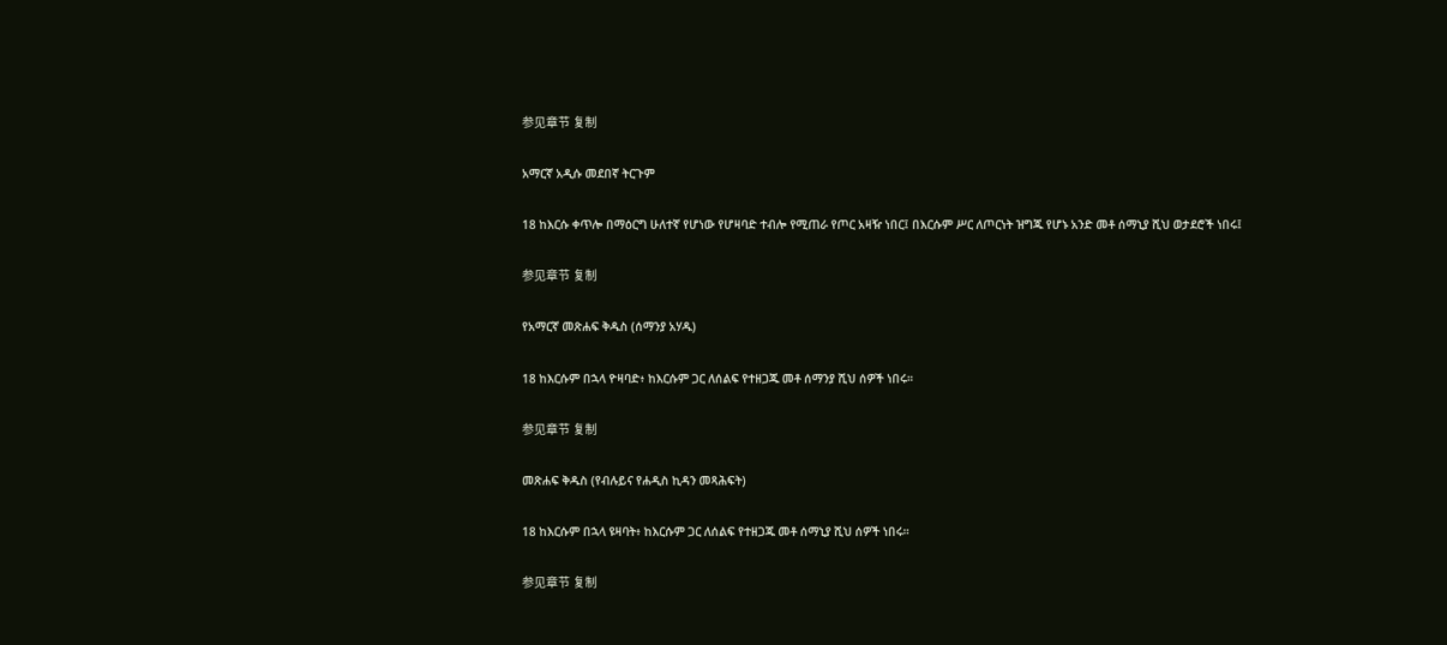参见章节 复制

አማርኛ አዲሱ መደበኛ ትርጉም

18 ከእርሱ ቀጥሎ በማዕርግ ሁለተኛ የሆነው የሆዛባድ ተብሎ የሚጠራ የጦር አዛዥ ነበር፤ በእርሱም ሥር ለጦርነት ዝግጁ የሆኑ አንድ መቶ ሰማኒያ ሺህ ወታደሮች ነበሩ፤

参见章节 复制

የአማርኛ መጽሐፍ ቅዱስ (ሰማንያ አሃዱ)

18 ከእርሱም በኋላ ዮዛባድ፥ ከእርሱም ጋር ለሰልፍ የተዘጋጁ መቶ ሰማንያ ሺህ ሰዎች ነበሩ።

参见章节 复制

መጽሐፍ ቅዱስ (የብሉይና የሐዲስ ኪዳን መጻሕፍት)

18 ከእርሱም በኋላ ዩዛባት፥ ከእርሱም ጋር ለሰልፍ የተዘጋጁ መቶ ሰማኒያ ሺህ ሰዎች ነበሩ።

参见章节 复制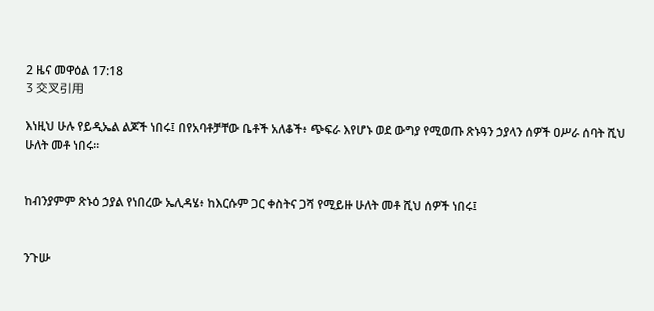2 ዜና መዋዕል 17:18
3 交叉引用

እነዚህ ሁሉ የይዲኤል ልጆች ነበሩ፤ በየአባቶቻቸው ቤቶች አለቆች፥ ጭፍራ እየሆኑ ወደ ውግያ የሚወጡ ጽኑዓን ኃያላን ሰዎች ዐሥራ ሰባት ሺህ ሁለት መቶ ነበሩ።


ከብንያምም ጽኑዕ ኃያል የነበረው ኤሊዳሄ፥ ከእርሱም ጋር ቀስትና ጋሻ የሚይዙ ሁለት መቶ ሺህ ሰዎች ነበሩ፤


ንጉሡ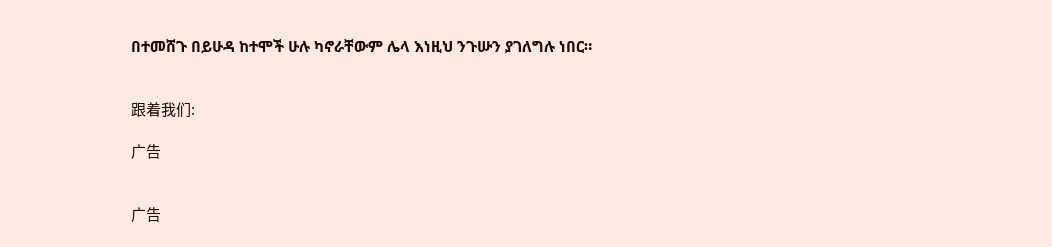በተመሸጉ በይሁዳ ከተሞች ሁሉ ካኖራቸውም ሌላ እነዚህ ንጉሡን ያገለግሉ ነበር።


跟着我们:

广告


广告